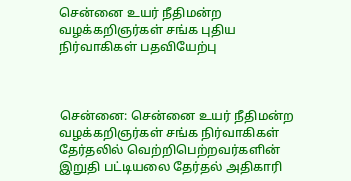சென்னை உயர் நீதிமன்ற வழக்கறிஞர்கள் சங்க புதிய நிர்வாகிகள் பதவியேற்பு



சென்னை: சென்னை உயர் நீதிமன்ற வழக்கறிஞர்கள் சங்க நிர்வாகிகள் தேர்தலில் வெற்றிபெற்றவர்களின் இறுதி பட்டியலை தேர்தல் அதிகாரி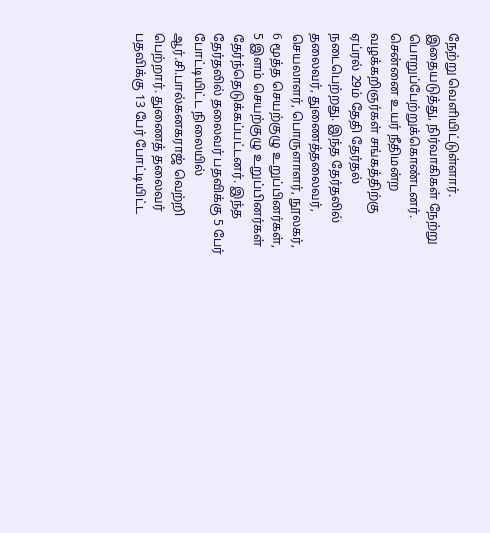நேற்று வெளியிட்டுள்ளார். இதையடுத்து, நிர்வாகிகள் நேற்று பொறுப்பேற்றுக்கொண்டனர். சென்னை உயர் நீதிமன்ற வழக்கறிஞர்கள் சங்கத்திற்கு ஏப்ரல் 29ம் தேதி தேர்தல் நடைபெற்றது. இந்த தேர்தலில் தலைவர், துணைத்தலைவர், செயலாளர், பொருளாளர், நூலகர், 6 மூத்த செயற்குழு உறுப்பினர்கள், 5 இளம் செயற்குழு உறுப்பினர்கள் தேர்ந்தெடுக்கப்பட்டனர். இந்த தேர்தலில் தலைவர் பதவிக்கு 5 பேர் போட்டியிட்ட நிலையில் ஆர்.சி.பால்கனகராஜ் வெற்றி பெற்றார். துணைத் தலைவர் பதவிக்கு 13 பேர் போட்டியிட்ட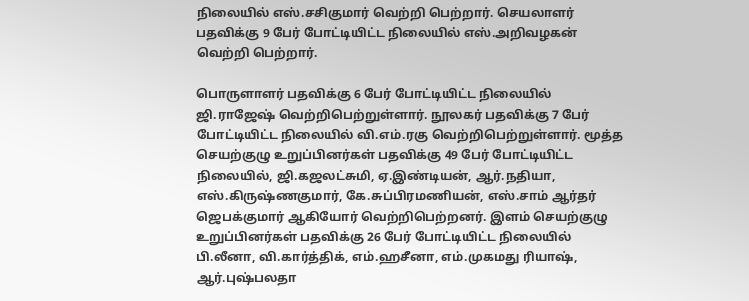நிலையில் எஸ்.சசிகுமார் வெற்றி பெற்றார். செயலாளர் பதவிக்கு 9 பேர் போட்டியிட்ட நிலையில் எஸ்.அறிவழகன் வெற்றி பெற்றார்.

பொருளாளர் பதவிக்கு 6 பேர் போட்டியிட்ட நிலையில் ஜி.ராஜேஷ் வெற்றிபெற்றுள்ளார். நூலகர் பதவிக்கு 7 பேர் போட்டியிட்ட நிலையில் வி.எம்.ரகு வெற்றிபெற்றுள்ளார். மூத்த செயற்குழு உறுப்பினர்கள் பதவிக்கு 49 பேர் போட்டியிட்ட நிலையில், ஜி.கஜலட்சுமி, ஏ.இண்டியன், ஆர்.நதியா, எஸ்.கிருஷ்ணகுமார், கே.சுப்பிரமணியன், எஸ்.சாம் ஆர்தர் ஜெபக்குமார் ஆகியோர் வெற்றிபெற்றனர். இளம் செயற்குழு உறுப்பினர்கள் பதவிக்கு 26 பேர் போட்டியிட்ட நிலையில் பி.லீனா, வி.கார்த்திக், எம்.ஹசீனா, எம்.முகமது ரியாஷ், ஆர்.புஷ்பலதா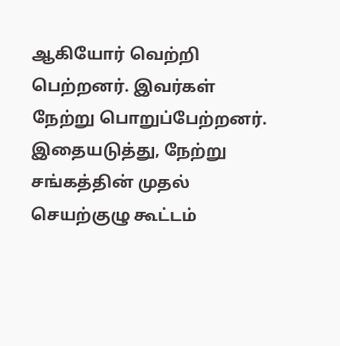ஆகியோர் வெற்றி பெற்றனர். இவர்கள் நேற்று பொறுப்பேற்றனர். இதையடுத்து, நேற்று சங்கத்தின் முதல் செயற்குழு கூட்டம்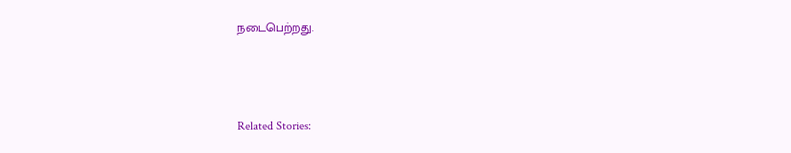நடைபெற்றது.



Related Stories: